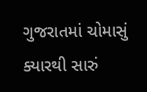ગુજરાતમાં ચોમાસું ક્યારથી સારું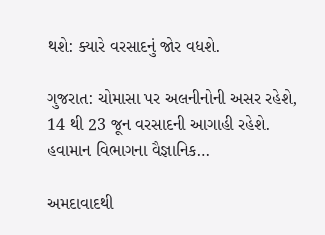થશે: ક્યારે વરસાદનું જોર વધશે.

ગુજરાત: ચોમાસા પર અલનીનોની અસર રહેશે, 14 થી 23 જૂન વરસાદની આગાહી રહેશે. હવામાન વિભાગના વૈજ્ઞાનિક…

અમદાવાદથી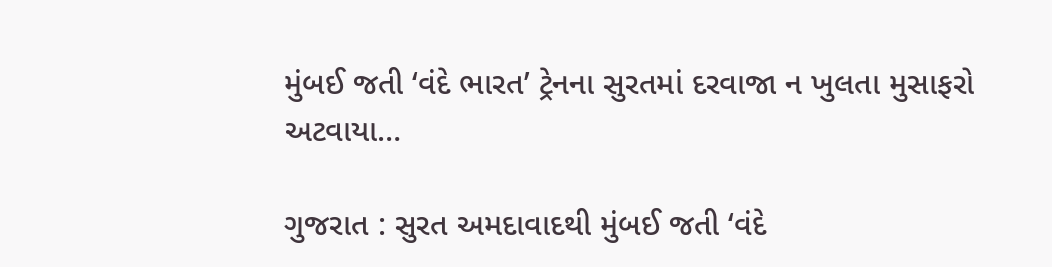મુંબઈ જતી ‘વંદે ભારત’ ટ્રેનના સુરતમાં દરવાજા ન ખુલતા મુસાફરો અટવાયા…

ગુજરાત : સુરત અમદાવાદથી મુંબઈ જતી ‘વંદે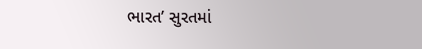ભારત’ સુરતમાં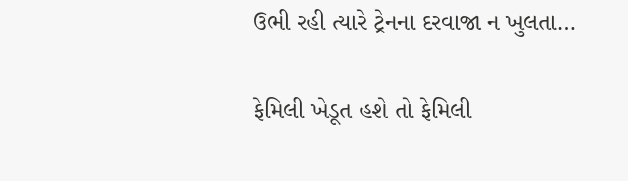ઉભી રહી ત્યારે ટ્રેનના દરવાજા ન ખુલતા…

ફેમિલી ખેડૂત હશે તો ફેમિલી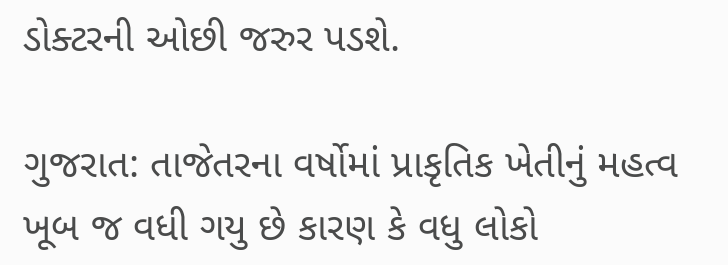ડોક્ટરની ઓછી જરુર પડશે.

ગુજરાત: તાજેતરના વર્ષોમાં પ્રાકૃતિક ખેતીનું મહત્વ ખૂબ જ વધી ગયુ છે કારણ કે વધુ લોકો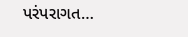પરંપરાગત…